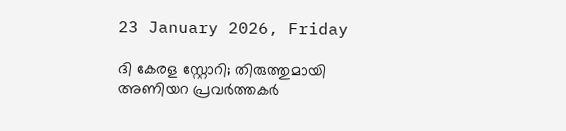23 January 2026, Friday

ദി കേരള സ്റ്റോറി; തിരുത്തുമായി അണിയറ പ്രവര്‍ത്തകര്‍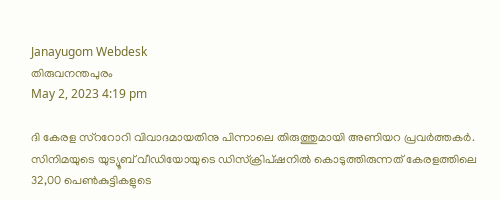Janayugom Webdesk
തിരുവനന്തപുരം
May 2, 2023 4:19 pm

ദി കേരള സ്ററോറി വിവാദമായതിനു പിന്നാലെ തിരുത്തുമായി അണിയറ പ്രവര്‍ത്തകര്‍. സിനിമയുടെ യുട്യൂബ് വീഡിയോയുടെ ഡിസ്ക്രിപ്ഷനില്‍ കൊടുത്തിരുന്നത് കേരളത്തിലെ 32,00 പെണ്‍കുട്ടികളുടെ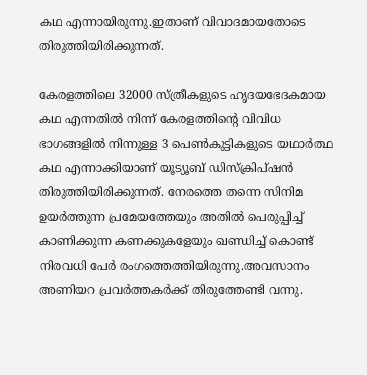കഥ എന്നായിരുന്നു.ഇതാണ് വിവാദമായതോടെ തിരുത്തിയിരിക്കുന്നത്.

കേരളത്തിലെ 32000 സ്ത്രീകളുടെ ഹൃദയഭേദകമായ കഥ എന്നതില്‍ നിന്ന് കേരളത്തിന്റെ വിവിധ ഭാഗങ്ങളില്‍ നിന്നുള്ള 3 പെണ്‍കുട്ടികളുടെ യഥാര്‍ത്ഥ കഥ എന്നാക്കിയാണ് യൂട്യൂബ് ഡിസ്‌ക്രിപ്ഷന്‍ തിരുത്തിയിരിക്കുന്നത്. നേരത്തെ തന്നെ സിനിമ ഉയര്‍ത്തുന്ന പ്രമേയത്തേയും അതില്‍ പെരുപ്പിച്ച് കാണിക്കുന്ന കണക്കുകളേയും ഖണ്ഡിച്ച് കൊണ്ട് നിരവധി പേര്‍ രംഗത്തെത്തിയിരുന്നു.അവസാനം അണിയറ പ്രവര്‍ത്തകര്‍ക്ക് തിരുത്തേണ്ടി വന്നു.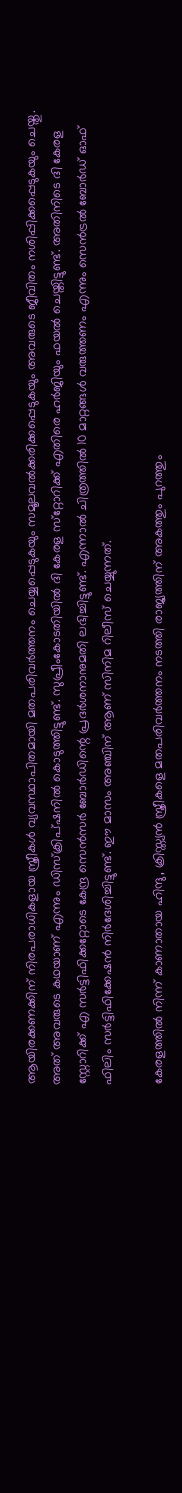ആയിരക്കണക്കിന് നിരപരാധികളായ സ്ത്രീകള്‍ വ്യവസ്ഥാപിതമായി മതപരിവര്‍ത്തനം ചെയ്യപ്പെടുകയും സമൂലവല്‍ക്കരിക്കപ്പെടുകയും അവരുടെ ജീവിതം നശിപ്പിക്കപ്പെടുകയും ചെയ്തു. അത് അവരുടെ കഥയാണ് എന്നും ഡിസ്‌ക്രിപ്ഷനില്‍ കൊടുത്തിട്ടുണ്ട്. സുപ്രീംകോടതിയില്‍ ദി കേരള സ്‌റ്റോറിക്ക് എതിരെ ഹര്‍ജിയും ഫയല്‍ ചെയ്തിട്ടുണ്ട്. അതിനിടെ ദി കേരള സ്റ്റോറിക്ക് എ സര്‍ട്ടിഫിക്കറ്റോടെ കേന്ദ്ര സെന്‍സര്‍ ബോര്‍ഡിന്റെ പ്രദര്‍ശനാനുമതി ലഭിച്ചിട്ടുണ്ട്. എന്നാല്‍ ചിത്രത്തില്‍ 10 മാറ്റങ്ങള്‍ വരുത്തണം എന്നും സെന്‍ട്രല്‍ ബോര്‍ഡ് ഓഫ് ഫിലിം സര്‍ട്ടിഫിക്കേഷന്‍ നിര്‍ദേശിച്ചിട്ടുണ്ട്. ഈ മാസം അഞ്ചിന് ആണ് സിനിമ റിലീസ് ചെയ്യുന്നത്.

കേരളത്തില്‍ നിന്ന് കാണാതായ ഹിന്ദു, ക്രിസ്ത്യന്‍ സ്ത്രീകളെ മതപരിവര്‍ത്തനം നടത്തി രാജ്യത്തിന് അകത്തും പുറത്തും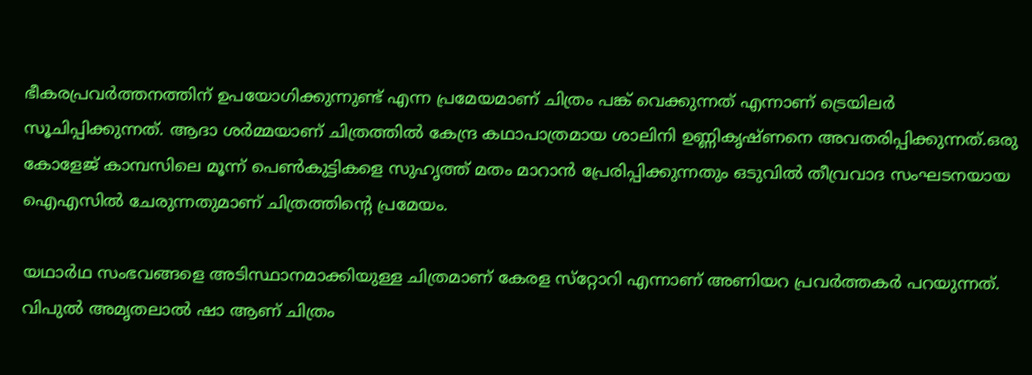ഭീകരപ്രവര്‍ത്തനത്തിന് ഉപയോഗിക്കുന്നുണ്ട് എന്ന പ്രമേയമാണ് ചിത്രം പങ്ക് വെക്കുന്നത് എന്നാണ് ട്രെയിലര്‍ സൂചിപ്പിക്കുന്നത്. ആദാ ശര്‍മ്മയാണ് ചിത്രത്തില്‍ കേന്ദ്ര കഥാപാത്രമായ ശാലിനി ഉണ്ണികൃഷ്ണനെ അവതരിപ്പിക്കുന്നത്.ഒരു കോളേജ് കാമ്പസിലെ മൂന്ന് പെണ്‍കുട്ടികളെ സുഹൃത്ത് മതം മാറാന്‍ പ്രേരിപ്പിക്കുന്നതും ഒടുവില്‍ തീവ്രവാദ സംഘടനയായ ഐഎസില്‍ ചേരുന്നതുമാണ് ചിത്രത്തിന്റെ പ്രമേയം.

യഥാര്‍ഥ സംഭവങ്ങളെ അടിസ്ഥാനമാക്കിയുള്ള ചിത്രമാണ് കേരള സ്‌റ്റോറി എന്നാണ് അണിയറ പ്രവര്‍ത്തകര്‍ പറയുന്നത്. വിപുല്‍ അമൃതലാല്‍ ഷാ ആണ് ചിത്രം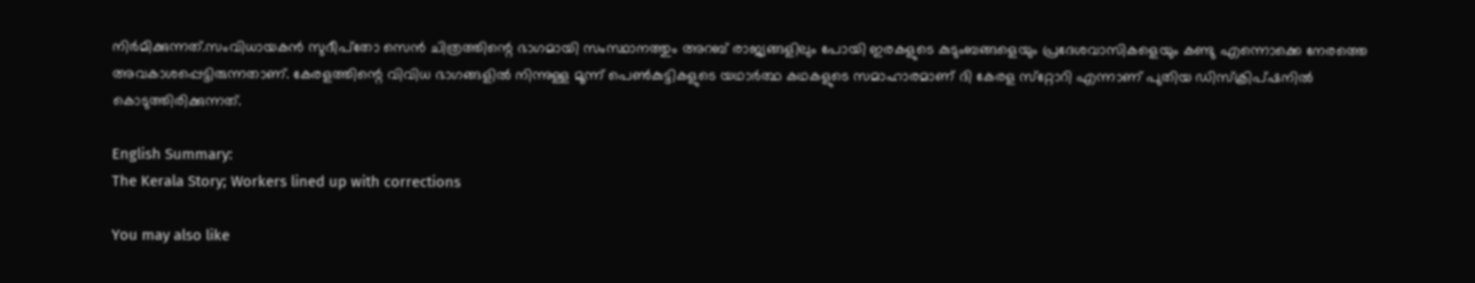നിര്‍മിക്കുന്നത്.സംവിധായകന്‍ സുദീപ്‌തോ സെന്‍ ചിത്രത്തിന്റെ ഭാഗമായി സംസ്ഥാനത്തും അറബ് രാജ്യങ്ങളിലും പോയി ഇരകളുടെ കുടുംബങ്ങളെയും പ്രദേശവാസികളെയും കണ്ടു എന്നൊക്കെ നേരത്തെ അവകാശപ്പെട്ടിരുന്നതാണ്. കേരളത്തിന്റെ വിവിധ ഭാഗങ്ങളില്‍ നിന്നുള്ള മൂന്ന് പെണ്‍കുട്ടികളുടെ യഥാര്‍ത്ഥ കഥകളുടെ സമാഹാരമാണ് ദി കേരള സ്‌റ്റോറി എന്നാണ് പുതിയ ഡിസ്‌ക്രിപ്ഷനില്‍ കൊടുത്തിരിക്കുന്നത്.

English Summary:
The Kerala Story; Workers lined up with corrections

You may also like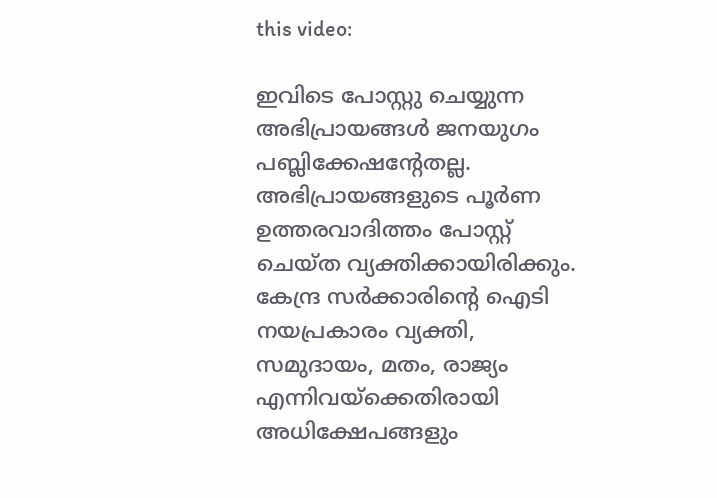this video:

ഇവിടെ പോസ്റ്റു ചെയ്യുന്ന അഭിപ്രായങ്ങള്‍ ജനയുഗം പബ്ലിക്കേഷന്റേതല്ല. അഭിപ്രായങ്ങളുടെ പൂര്‍ണ ഉത്തരവാദിത്തം പോസ്റ്റ് ചെയ്ത വ്യക്തിക്കായിരിക്കും. കേന്ദ്ര സര്‍ക്കാരിന്റെ ഐടി നയപ്രകാരം വ്യക്തി, സമുദായം, മതം, രാജ്യം എന്നിവയ്‌ക്കെതിരായി അധിക്ഷേപങ്ങളും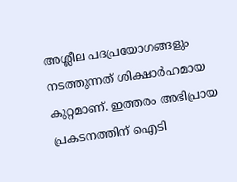അശ്ലീല പദപ്രയോഗങ്ങളും നടത്തുന്നത് ശിക്ഷാര്‍ഹമായ കുറ്റമാണ്. ഇത്തരം അഭിപ്രായ പ്രകടനത്തിന് ഐടി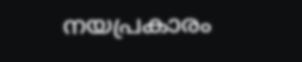നയപ്രകാരം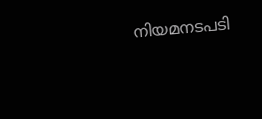നിയമനടപടി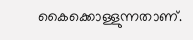കൈക്കൊള്ളുന്നതാണ്.